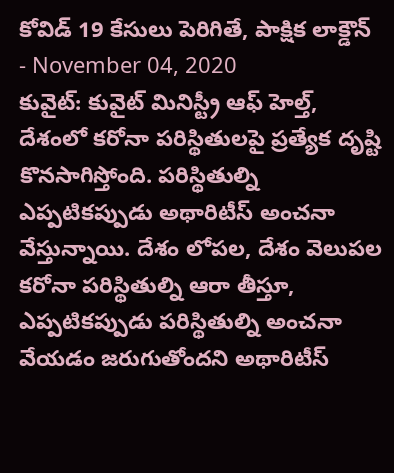కోవిడ్ 19 కేసులు పెరిగితే, పాక్షిక లాక్డౌన్
- November 04, 2020
కువైట్: కువైట్ మినిస్ట్రీ ఆఫ్ హెల్త్, దేశంలో కరోనా పరిస్థితులపై ప్రత్యేక దృష్టి కొనసాగిస్తోంది. పరిస్థితుల్ని ఎప్పటికప్పుడు అథారిటీస్ అంచనా వేస్తున్నాయి. దేశం లోపల, దేశం వెలుపల కరోనా పరిస్థితుల్ని ఆరా తీస్తూ, ఎప్పటికప్పుడు పరిస్థితుల్ని అంచనా వేయడం జరుగుతోందని అథారిటీస్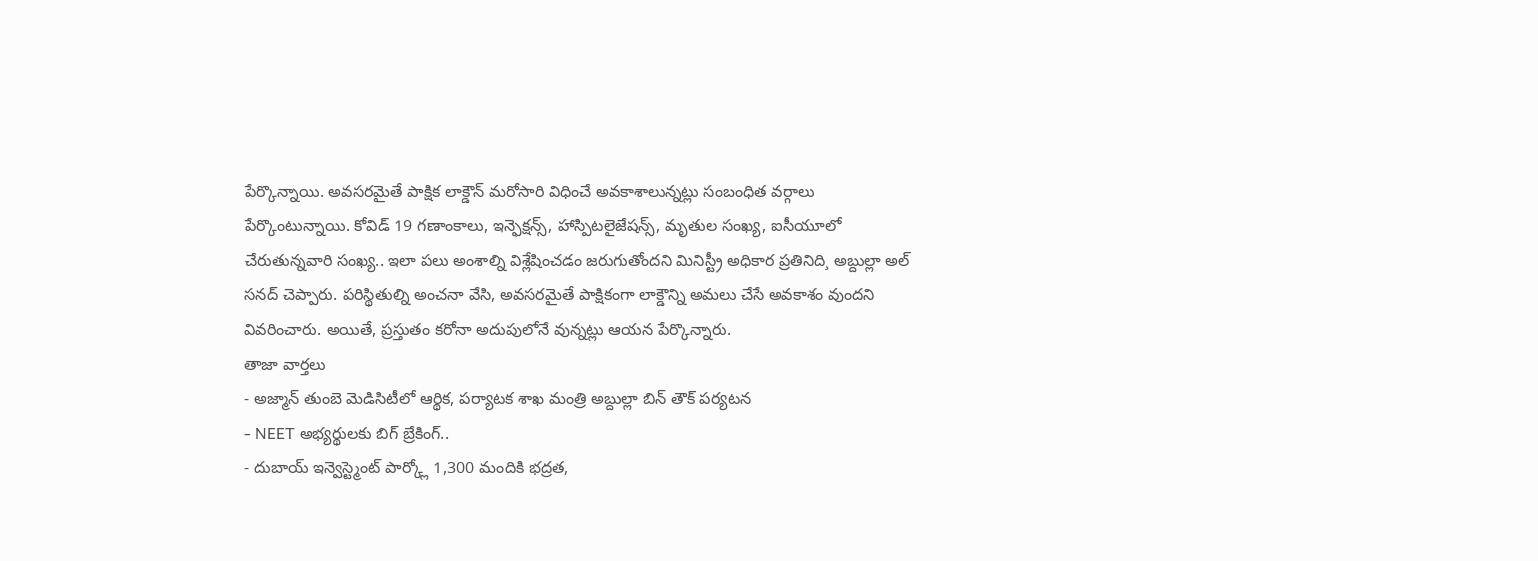పేర్కొన్నాయి. అవసరమైతే పాక్షిక లాక్డౌన్ మరోసారి విధించే అవకాశాలున్నట్లు సంబంధిత వర్గాలు పేర్కొంటున్నాయి. కోవిడ్ 19 గణాంకాలు, ఇన్ఫెక్షన్స్, హాస్పిటలైజేషన్స్, మృతుల సంఖ్య, ఐసీయూలో చేరుతున్నవారి సంఖ్య.. ఇలా పలు అంశాల్ని విశ్లేషించడం జరుగుతోందని మినిస్ట్రీ అధికార ప్రతినిది¸ అబ్దుల్లా అల్ సనద్ చెప్పారు. పరిస్థితుల్ని అంచనా వేసి, అవసరమైతే పాక్షికంగా లాక్డౌన్ని అమలు చేసే అవకాశం వుందని వివరించారు. అయితే, ప్రస్తుతం కరోనా అదుపులోనే వున్నట్లు ఆయన పేర్కొన్నారు.
తాజా వార్తలు
- అజ్మాన్ తుంబె మెడిసిటీలో ఆర్థిక, పర్యాటక శాఖ మంత్రి అబ్దుల్లా బిన్ తౌక్ పర్యటన
- NEET అభ్యర్థులకు బిగ్ బ్రేకింగ్..
- దుబాయ్ ఇన్వెస్ట్మెంట్ పార్క్లో 1,300 మందికి భద్రత,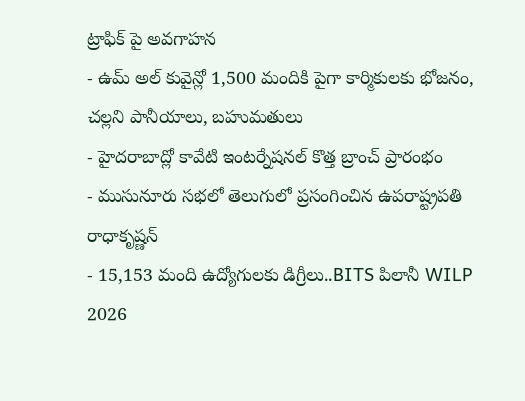ట్రాఫిక్ పై అవగాహన
- ఉమ్ అల్ కువైన్లో 1,500 మందికి పైగా కార్మికులకు భోజనం, చల్లని పానీయాలు, బహుమతులు
- హైదరాబాద్లో కావేటి ఇంటర్నేషనల్ కొత్త బ్రాంచ్ ప్రారంభం
- ముసునూరు సభలో తెలుగులో ప్రసంగించిన ఉపరాష్ట్రపతి రాధాకృష్ణన్
- 15,153 మంది ఉద్యోగులకు డిగ్రీలు..BITS పిలానీ WILP 2026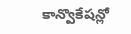కాన్వొకేషన్లో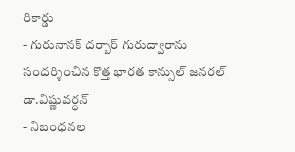రికార్డు
- గురునానక్ దర్బార్ గురుద్వారాను సందర్శించిన కొత్త భారత కాన్సుల్ జనరల్ డా.విష్ణువర్ధన్
- నిబంధనల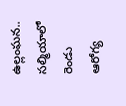ఉల్లంఘన.. సల్మియాలో రెండు ఆరోగ్య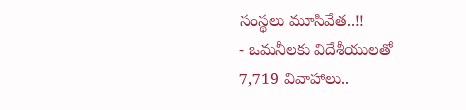సంస్థలు మూసివేత..!!
- ఒమనీలకు విదేశీయులతో 7,719 వివాహాలు..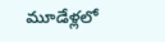మూడేళ్లలో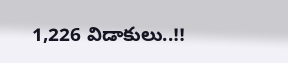1,226 విడాకులు..!!